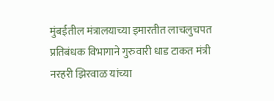मुंबईतील मंत्रालयाच्या इमारतीत लाचलुचपत प्रतिबंधक विभागाने गुरुवारी धाड टाकत मंत्री नरहरी झिरवाळ यांच्या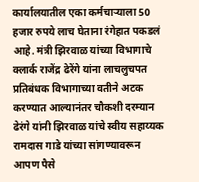कार्यालयातील एका कर्मचाऱ्याला 50 हजार रुपये लाच घेताना रंगेहात पकडलं आहे. मंत्री झिरवाळ यांच्या विभागाचे क्लार्क राजेंद्र ढेरेंगे यांना लाचलुचपत प्रतिबंधक विभागाच्या वतीने अटक करण्यात आल्यानंतर चौकशी दरम्यान ढेरंगे यांनी झिरवाळ यांचे स्वीय सहाय्यक रामदास गाडे यांच्या सांगण्यावरून आपण पैसे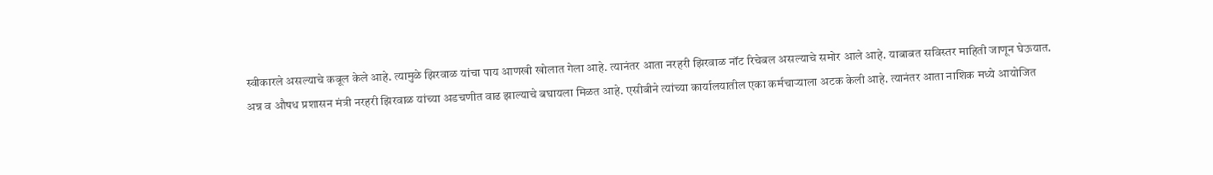स्वीकारले असल्याचे कबूल केले आहे. त्यामुळे झिरवाळ यांचा पाय आणखी खोलात गेला आहे. त्यानंतर आता नरहरी झिरवाळ नॉट रिचेबल असल्याचे समोर आले आहे. याबाबत सविस्तर माहिती जाणून घेऊयात.
अन्न व औषध प्रशासन मंत्री नरहरी झिरवाळ यांच्या अडचणीत वाढ झाल्याचे बघायला मिळत आहे. एसीबीने त्यांच्या कार्यालयातील एका कर्मचाऱ्याला अटक केली आहे. त्यानंतर आता नाशिक मध्ये आयोजित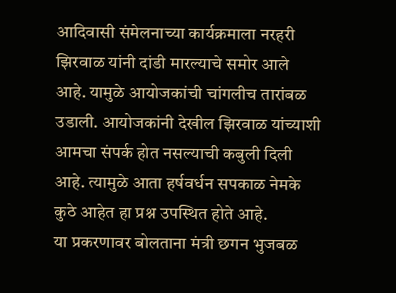आदिवासी संमेलनाच्या कार्यक्रमाला नरहरी झिरवाळ यांनी दांडी मारल्याचे समोर आले आहे. यामुळे आयोजकांची चांगलीच तारांबळ उडाली. आयोजकांनी देखील झिरवाळ यांच्याशी आमचा संपर्क होत नसल्याची कबुली दिली आहे. त्यामुळे आता हर्षवर्धन सपकाळ नेमके कुठे आहेत हा प्रश्न उपस्थित होते आहे.
या प्रकरणावर बोलताना मंत्री छगन भुजबळ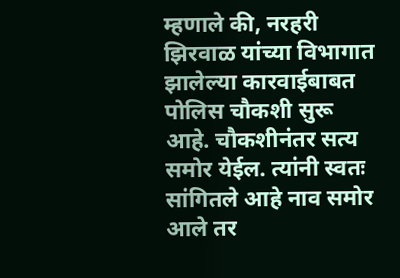म्हणाले की, नरहरी झिरवाळ यांच्या विभागात झालेल्या कारवाईबाबत पोलिस चौकशी सुरू आहे. चौकशीनंतर सत्य समोर येईल. त्यांनी स्वतः सांगितले आहे नाव समोर आले तर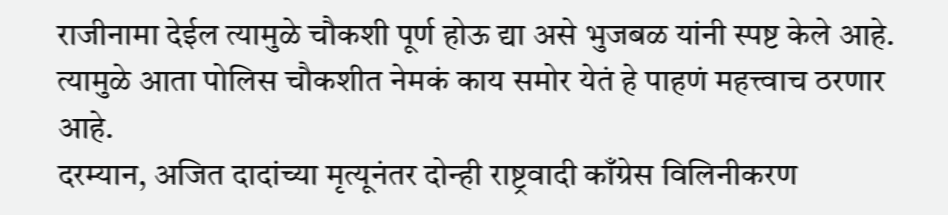राजीनामा देईल त्यामुळे चौकशी पूर्ण होऊ द्या असे भुजबळ यांनी स्पष्ट केले आहे. त्यामुळे आता पोलिस चौकशीत नेमकं काय समोर येतं हे पाहणं महत्त्वाच ठरणार आहे.
दरम्यान, अजित दादांच्या मृत्यूनंतर दोन्ही राष्ट्रवादी काँग्रेस विलिनीकरण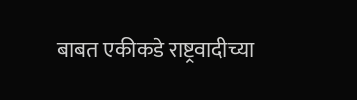बाबत एकीकडे राष्ट्रवादीच्या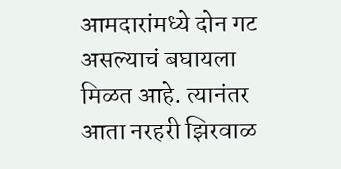आमदारांमध्ये दोन गट असल्याचं बघायला मिळत आहे. त्यानंतर आता नरहरी झिरवाळ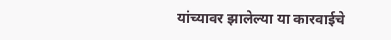यांच्यावर झालेल्या या कारवाईचे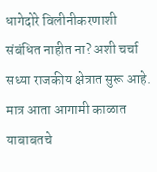धागेदोरे विलीनीकरणाशी संबंधित नाहीत ना? अशी चर्चा सध्या राजकीय क्षेत्रात सुरू आहे. मात्र आता आगामी काळात याबाबतचे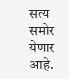सत्य समोर येणार आहे.